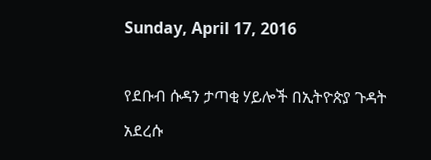Sunday, April 17, 2016

የደቡብ ሱዳን ታጣቂ ሃይሎች በኢትዮጵያ ጉዳት አደረሱ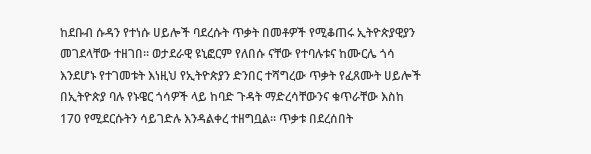ከደቡብ ሱዳን የተነሱ ሀይሎች ባደረሱት ጥቃት በመቶዎች የሚቆጠሩ ኢትዮጵያዊያን መገደላቸው ተዘገበ፡፡ ወታደራዊ ዩኒፎርም የለበሱ ናቸው የተባሉቱና ከሙርሌ ጎሳ እንደሆኑ የተገመቱት እነዚህ የኢትዮጵያን ድንበር ተሻግረው ጥቃት የፈጸሙት ሀይሎች በኢትዮጵያ ባሉ የኑዌር ጎሳዎች ላይ ከባድ ጉዳት ማድረሳቸውንና ቁጥራቸው እስከ 170 የሚደርሱትን ሳይገድሉ እንዳልቀረ ተዘግቧል፡፡ ጥቃቱ በደረሰበት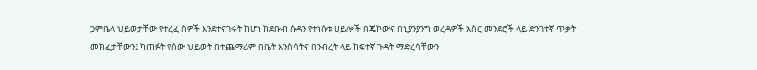ጋምቤላ ህይወታቸው የተረፈ ሰዎች እንደተናገሩት ከሆነ ከደቡብ ሱዳን የተነሱቱ ሀይሎች በጄኮውና በኒያንያንግ ወረዳዎች አስር መንደሮች ላይ ድንገተኛ ጥቃት መክፈታቸውን፤ ካጠፉት የሰው ህይወት በተጨማሪም በቤት እንስሳትና በንብረት ላይ ከፍተኛ ጉዳት ማድረሳቸውን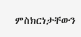ምስክርነታቸውን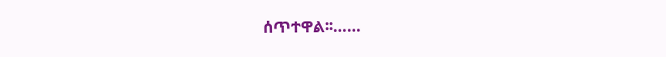ሰጥተዋል፡፡……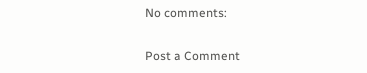No comments:

Post a Comment